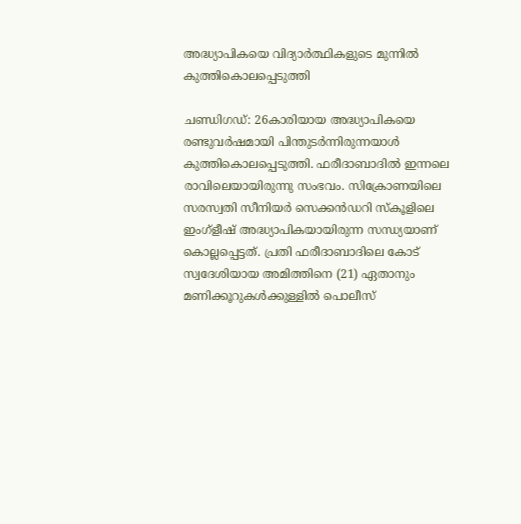അദ്ധ്യാപികയെ വിദ്യാർത്ഥികളുടെ മുന്നിൽ കുത്തികൊലപ്പെടുത്തി

ചണ്ഡിഗഡ്: 26കാരിയായ അദ്ധ്യാപികയെ രണ്ടുവർഷമായി പിന്തുടർന്നിരുന്നയാൾ കുത്തികൊലപ്പെടുത്തി. ഫരീദാബാദിൽ ഇന്നലെ രാവിലെയായിരുന്നു സംഭവം. സിക്രോണയിലെ സരസ്വതി സീനിയർ സെക്കൻഡറി സ്കൂളിലെ ഇംഗ്ളീഷ് അദ്ധ്യാപികയായിരുന്ന സന്ധ്യയാണ് കൊല്ലപ്പെട്ടത്. പ്രതി ഫരീദാബാദിലെ കോട് സ്വദേശിയായ അമിത്തിനെ (21) ഏതാനും മണിക്കൂറുകൾക്കുള്ളിൽ പൊലീസ്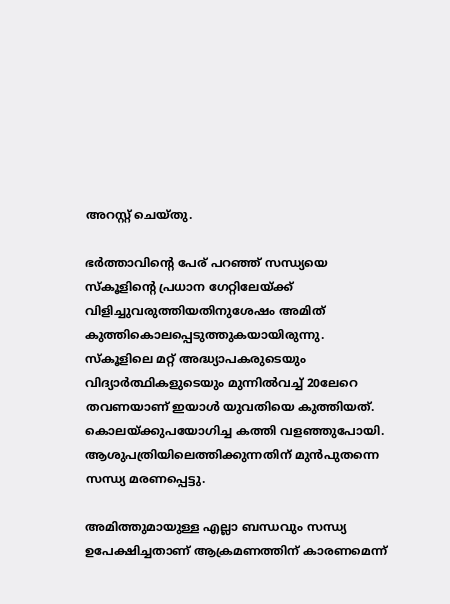അറസ്റ്റ് ചെയ്തു.

ഭർത്താവിന്റെ പേര് പറഞ്ഞ് സന്ധ്യയെ സ്‌കൂളിന്റെ പ്രധാന ഗേറ്റിലേയ്ക്ക് വിളിച്ചുവരുത്തിയതിനുശേഷം അമിത് കുത്തികൊലപ്പെടുത്തുകയായിരുന്നു. സ്‌കൂളിലെ മറ്റ് അദ്ധ്യാപകരുടെയും വിദ്യാർത്ഥികളുടെയും മുന്നിൽവച്ച് 20ലേറെ തവണയാണ് ഇയാൾ യുവതിയെ കുത്തിയത്. കൊലയ്ക്കുപയോഗിച്ച കത്തി വളഞ്ഞുപോയി. ആശുപത്രിയിലെത്തിക്കുന്നതിന് മുൻപുതന്നെ സന്ധ്യ മരണപ്പെട്ടു.

അമിത്തുമായുള്ള എല്ലാ ബന്ധവും സന്ധ്യ ഉപേക്ഷിച്ചതാണ് ആക്രമണത്തിന് കാരണമെന്ന്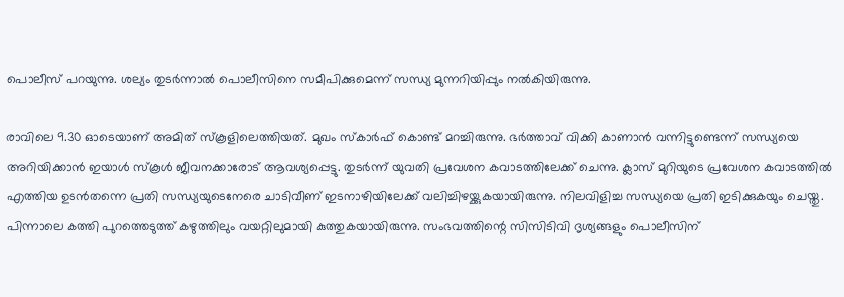പൊലീസ് പറയുന്നു. ശല്യം തുടർന്നാൽ പൊലീസിനെ സമീപിക്കുമെന്ന് സന്ധ്യ മുന്നറിയിപ്പും നൽകിയിരുന്നു.

രാവിലെ 9.30 ഓടെയാണ് അമിത് സ്‌കൂളിലെത്തിയത്. മുഖം സ്കാർഫ് കൊണ്ട് മറച്ചിരുന്നു. ഭർത്താവ് വിക്കി കാണാൻ വന്നിട്ടുണ്ടെന്ന് സന്ധ്യയെ അറിയിക്കാൻ ഇയാൾ സ്കൂൾ ജീവനക്കാരോട് ആവശ്യപ്പെട്ടു. തുടർന്ന് യുവതി പ്രവേശന കവാടത്തിലേക്ക് ചെന്നു. ക്ലാസ് മുറിയുടെ പ്രവേശന കവാടത്തിൽ എത്തിയ ഉടൻതന്നെ പ്രതി സന്ധ്യയുടെനേരെ ചാടിവീണ് ഇടനാഴിയിലേക്ക് വലിച്ചിഴയ്ക്കുകയായിരുന്നു. നിലവിളിച്ച സന്ധ്യയെ പ്രതി ഇടിക്കുകയും ചെയ്തു. പിന്നാലെ കത്തി പുറത്തെടുത്ത് കഴുത്തിലും വയറ്റിലുമായി കുത്തുകയായിരുന്നു. സംഭവത്തിന്റെ സിസിടിവി ദൃശ്യങ്ങളും പൊലീസിന്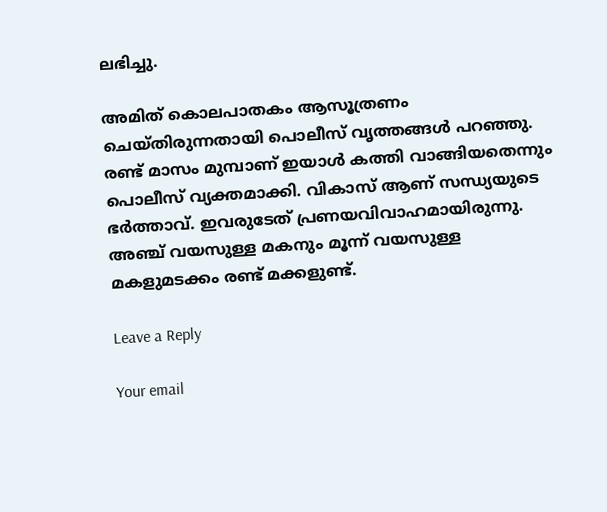ലഭിച്ചു.

അമിത് കൊലപാതകം ആസൂത്രണം ചെയ്തിരുന്നതായി പൊലീസ് വൃത്തങ്ങൾ പറഞ്ഞു. രണ്ട് മാസം മുമ്പാണ് ഇയാൾ കത്തി വാങ്ങിയതെന്നും പൊലീസ് വ്യക്തമാക്കി. വികാസ് ആണ് സന്ധ്യയുടെ ഭർത്താവ്. ഇവരുടേത് പ്രണയവിവാഹമായിരുന്നു. അഞ്ച് വയസുള്ള മകനും മൂന്ന് വയസുള്ള മകളുമടക്കം രണ്ട് മക്കളുണ്ട്.

Leave a Reply

Your email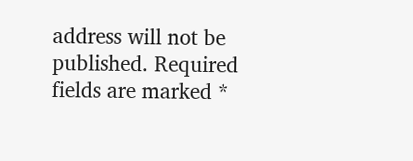address will not be published. Required fields are marked *